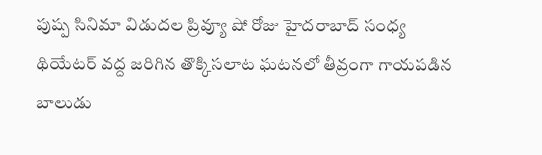పుష్ప సినిమా విడుదల ప్రివ్యూ షో రోజు హైదరాబాద్ సంధ్య థియేటర్ వద్ద జరిగిన తొక్కిసలాట ఘటనలో తీవ్రంగా గాయపడిన బాలుడు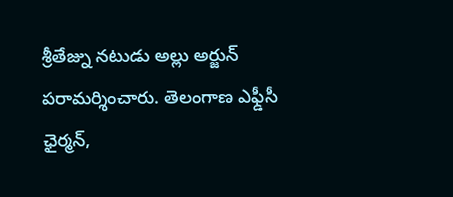శ్రీతేజ్ను నటుడు అల్లు అర్జున్ పరామర్శించారు. తెలంగాణ ఎఫ్డీసీ ఛైర్మన్,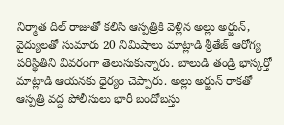నిర్మాత దిల్ రాజుతో కలిసి ఆస్పత్రికి వెళ్లిన అల్లు అర్జున్, వైద్యులతో సుమారు 20 నిమిషాలు మాట్లాడి శ్రీతేజ్ ఆరోగ్య పరిస్థితిని వివరంగా తెలుసుకున్నారు. బాలుడి తండ్రి భాస్కర్తో మాట్లాడి ఆయనకు ధైర్యం చెప్పారు. అల్లు అర్జున్ రాకతో ఆస్పత్రి వద్ద పోలీసులు భారీ బందోబస్తు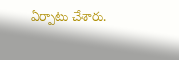ఏర్పాటు చేశారు.